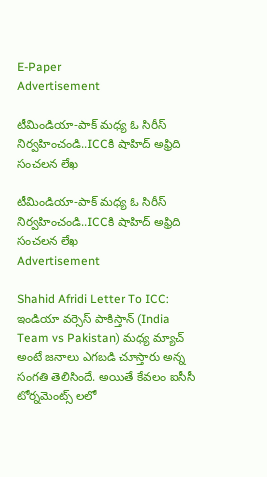E-Paper
Advertisement

టీమిండియా-పాక్ మ‌ధ్య ఓ సిరీస్ నిర్వ‌హించండి..ICCకి షాహిద్ అఫ్రిది సంచ‌ల‌న లేఖ

టీమిండియా-పాక్ మ‌ధ్య ఓ సిరీస్ నిర్వ‌హించండి..ICCకి షాహిద్ అఫ్రిది సంచ‌ల‌న లేఖ
Advertisement

Shahid Afridi Letter To ICC: ఇండియా వర్సెస్ పాకిస్తాన్ (India Team vs Pakistan) మధ్య మ్యాచ్ అంటే జనాలు ఎగబడి చూస్తారు అన్న సంగతి తెలిసిందే. అయితే కేవలం ఐసీసీ టోర్నమెంట్స్ లలో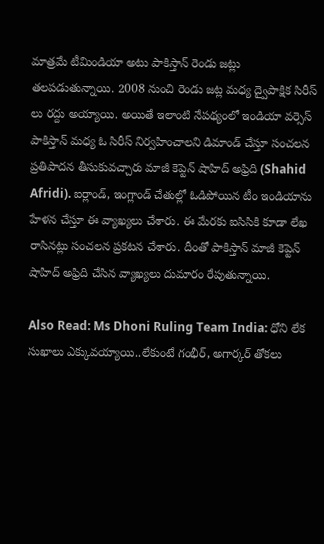మాత్రమే టీమిండియా అటు పాకిస్తాన్ రెండు జట్లు తలపడుతున్నాయి. 2008 నుంచి రెండు జట్ల మధ్య ద్వైపాక్షిక సిరీస్ లు రద్దు అయ్యాయి. అయితే ఇలాంటి నేపథ్యంలో ఇండియా వర్సెస్ పాకిస్తాన్ మధ్య ఓ సిరీస్ నిర్వహించాలని డిమాండ్ చేస్తూ సంచలన ప్రతిపాదన తీసుకువచ్చారు మాజీ కెప్టెన్ షాహిద్ అఫ్రిది (Shahid Afridi). ఐర్లాండ్, ఇంగ్లాండ్ చేతుల్లో ఓడిపోయిన టీం ఇండియాను హేళన చేస్తూ ఈ వ్యాఖ్యలు చేశారు. ఈ మేరకు ఐసిసికి కూడా లేఖ రాసినట్లు సంచలన ప్రకటన చేశారు. దీంతో పాకిస్తాన్ మాజీ కెప్టెన్ షాహిద్ అఫ్రిది చేసిన వ్యాఖ్యలు దుమారం రేపుతున్నాయి.

Also Read: Ms Dhoni Ruling Team India: ధోని లేక సుఖాలు ఎక్కువ‌య్యాయి..లేకుంటే గంభీర్‌, అగార్క‌ర్ తోక‌లు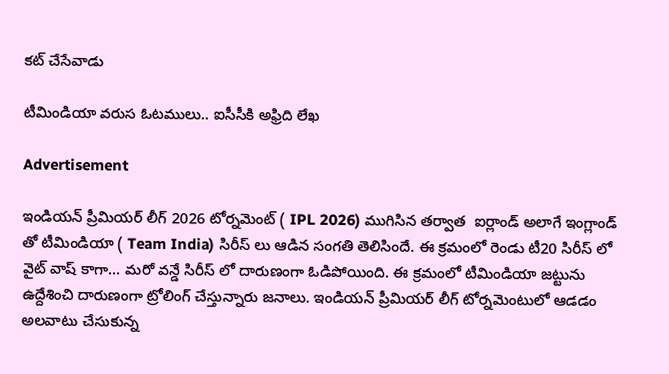క‌ట్ చేసేవాడు

టీమిండియా వ‌రుస ఓట‌ములు.. ఐసీసీకి అఫ్రిది లేఖ‌

Advertisement

ఇండియన్ ప్రీమియర్ లీగ్ 2026 టోర్నమెంట్ ( IPL 2026) ముగిసిన తర్వాత  ఐర్లాండ్ అలాగే ఇంగ్లాండ్ తో టీమిండియా ( Team India) సిరీస్ లు ఆడిన సంగతి తెలిసిందే. ఈ క్రమంలో రెండు టీ20 సిరీస్ లో వైట్ వాష్ కాగా… మరో వన్డే సిరీస్ లో దారుణంగా ఓడిపోయింది. ఈ క్రమంలో టీమిండియా జట్టును ఉద్దేశించి దారుణంగా ట్రోలింగ్ చేస్తున్నారు జనాలు. ఇండియన్ ప్రీమియర్ లీగ్ టోర్నమెంటులో ఆడడం అలవాటు చేసుకున్న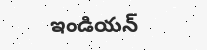ఇండియన్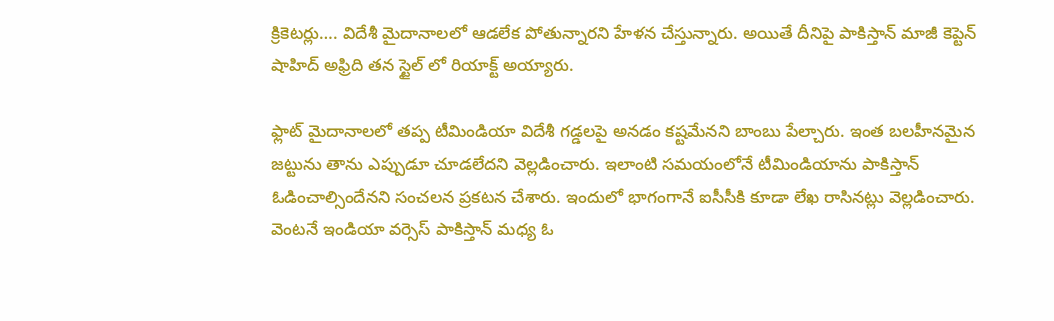క్రికెటర్లు…. విదేశీ మైదానాలలో ఆడలేక పోతున్నారని హేళన చేస్తున్నారు. అయితే దీనిపై పాకిస్తాన్ మాజీ కెప్టెన్ షాహిద్ అఫ్రిది తన స్టైల్ లో రియాక్ట్ అయ్యారు.

ఫ్లాట్ మైదానాలలో తప్ప టీమిండియా విదేశీ గడ్డలపై అనడం కష్టమేనని బాంబు పేల్చారు. ఇంత బలహీనమైన జట్టును తాను ఎప్పుడూ చూడలేదని వెల్లడించారు. ఇలాంటి సమయంలోనే టీమిండియాను పాకిస్తాన్ ఓడించాల్సిందేనని సంచలన ప్రకటన చేశారు. ఇందులో భాగంగానే ఐసీసీకి కూడా లేఖ రాసినట్లు వెల్లడించారు. వెంటనే ఇండియా వర్సెస్ పాకిస్తాన్ మధ్య ఓ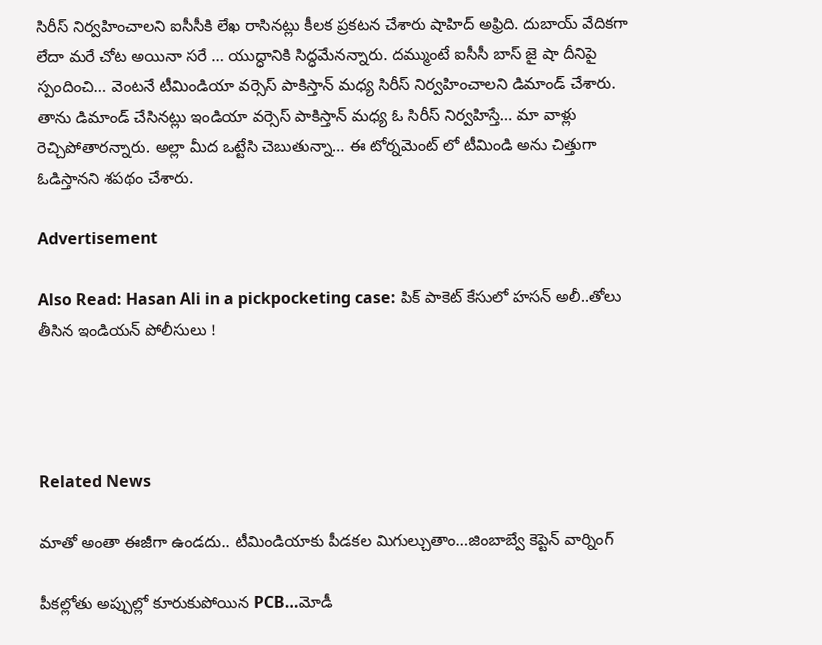సిరీస్ నిర్వహించాలని ఐసీసీకి లేఖ రాసినట్లు కీలక ప్రకటన చేశారు షాహిద్ అఫ్రిది. దుబాయ్ వేదికగా లేదా మరే చోట అయినా సరే … యుద్ధానికి సిద్ధమేనన్నారు. దమ్ముంటే ఐసీసీ బాస్ జై షా దీనిపై స్పందించి… వెంటనే టీమిండియా వర్సెస్ పాకిస్తాన్ మధ్య సిరీస్ నిర్వహించాలని డిమాండ్ చేశారు. తాను డిమాండ్ చేసినట్లు ఇండియా వర్సెస్ పాకిస్తాన్ మధ్య ఓ సిరీస్ నిర్వహిస్తే… మా వాళ్లు రెచ్చిపోతారన్నారు. అల్లా మీద ఒట్టేసి చెబుతున్నా… ఈ టోర్నమెంట్ లో టీమిండి అను చిత్తుగా ఓడిస్తానని శపథం చేశారు.

Advertisement

Also Read: Hasan Ali in a pickpocketing case: పిక్ పాకెట్ కేసులో హసన్ అలీ..తోలు తీసిన ఇండియ‌న్‌ పోలీసులు !




Related News

మాతో అంతా ఈజీగా ఉండదు.. టీమిండియాకు పీడకల మిగుల్చుతాం…జింబాబ్వే కెప్టెన్ వార్నింగ్

పీక‌ల్లోతు అప్పుల్లో కూరుకుపోయిన PCB…మోడీ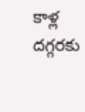కాళ్ల ద‌గ్గ‌ర‌కు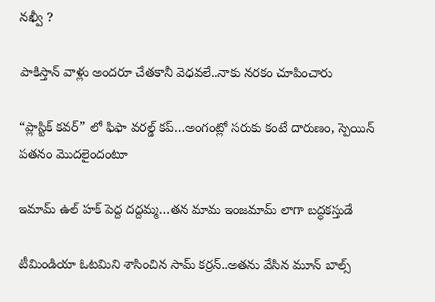న‌ఖ్వీ ?

పాకిస్తాన్ వాళ్లు అంద‌రూ చేత‌కానీ వెధ‌వ‌లే..నాకు న‌ర‌కం చూపించారు

“ప్లాస్టిక్ క‌వ‌ర్” లో ఫిఫా వ‌ర‌ల్డ్ క‌ప్…అంగంట్లో స‌రుకు కంటే దారుణం, స్పెయిన్ ప‌త‌నం మొద‌లైందంటూ

ఇమామ్ ఉల్ హక్ పెద్ద ద‌ద్ద‌మ్మ‌…త‌న‌ మామ ఇంజ‌మామ్ లాగా బ‌ద్ధ‌క‌స్తుడే

టీమిండియా ఓట‌మిని శాసించిన‌ సామ్‌ కర్రన్..అత‌ను వేసిన మూన్ బాల్స్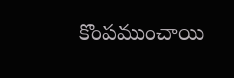కొంప‌ముంచాయి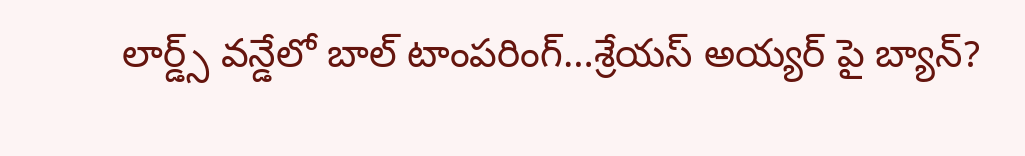లార్డ్స్ వన్డేలో బాల్ టాంపరింగ్…శ్రేయస్ అయ్యర్ పై బ్యాన్?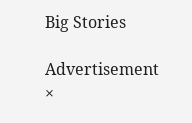Big Stories

Advertisement
×